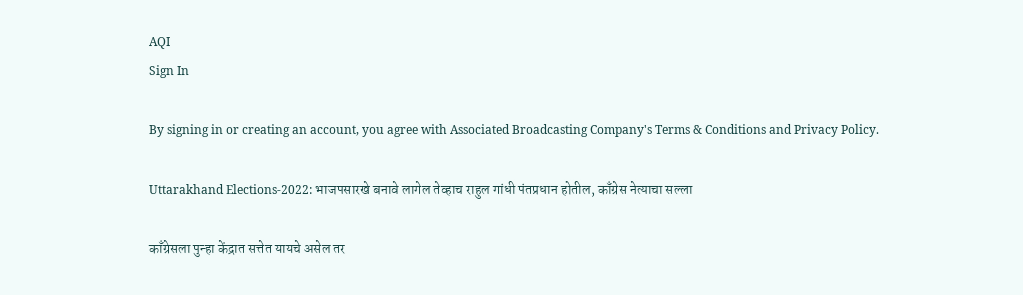AQI
Sign In

By signing in or creating an account, you agree with Associated Broadcasting Company's Terms & Conditions and Privacy Policy.

Uttarakhand Elections-2022: भाजपसारखे बनावे लागेल तेव्हाच राहुल गांधी पंतप्रधान होतील, काँग्रेस नेत्याचा सल्ला

काँग्रेसला पुन्हा केंद्रात सत्तेत यायचे असेल तर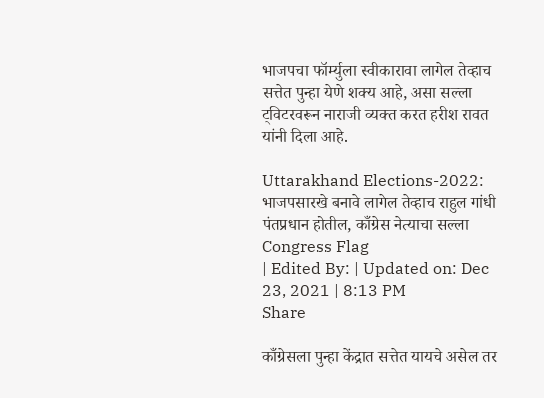भाजपचा फॉर्म्युला स्वीकारावा लागेल तेव्हाच सत्तेत पुन्हा येणे शक्य आहे, असा सल्ला ट्विटरवरून नाराजी व्यक्त करत हरीश रावत यांनी दिला आहे.

Uttarakhand Elections-2022: भाजपसारखे बनावे लागेल तेव्हाच राहुल गांधी पंतप्रधान होतील, काँग्रेस नेत्याचा सल्ला
Congress Flag
| Edited By: | Updated on: Dec 23, 2021 | 8:13 PM
Share

काँग्रेसला पुन्हा केंद्रात सत्तेत यायचे असेल तर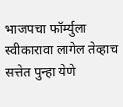भाजपचा फॉर्म्युला स्वीकारावा लागेल तेव्हाच सत्तेत पुन्हा येणे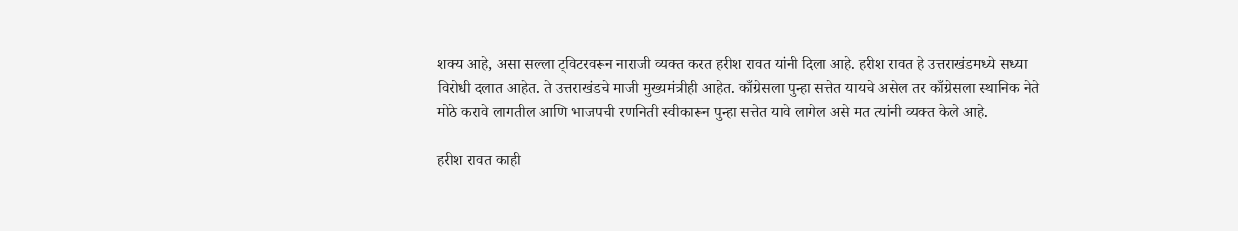शक्य आहे, असा सल्ला ट्विटरवरून नाराजी व्यक्त करत हरीश रावत यांनी दिला आहे. हरीश रावत हे उत्तराखंडमध्ये सध्या विरोधी दलात आहेत. ते उत्तराखंडचे माजी मुख्यमंत्रीही आहेत. काँग्रेसला पुन्हा सत्तेत यायचे असेल तर काँग्रेसला स्थानिक नेते मोठे करावे लागतील आणि भाजपची रणनिती स्वीकारून पुन्हा सत्तेत यावे लागेल असे मत त्यांनी व्यक्त केले आहे.

हरीश रावत काही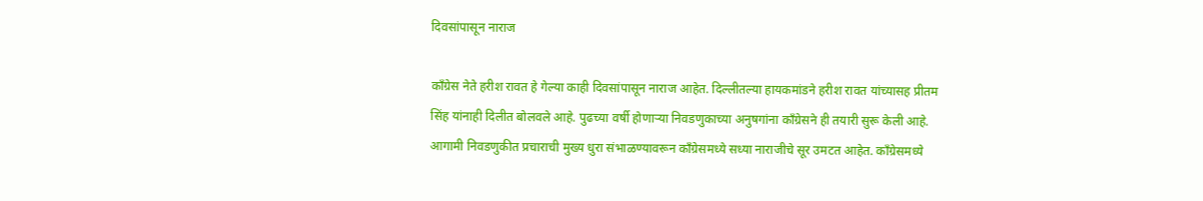दिवसांपासून नाराज

काँग्रेस नेते हरीश रावत हे गेल्या काही दिवसांपासून नाराज आहेत. दिल्लीतल्या हायकमांडने हरीश रावत यांच्यासह प्रीतम सिंह यांनाही दिलीत बोलवले आहे. पुढच्या वर्षी होणाऱ्या निवडणुकाच्या अनुषगांना काँग्रेसने ही तयारी सुरू केली आहे. आगामी निवडणुकीत प्रचाराची मुख्य धुरा संभाळण्यावरून काँग्रेसमध्ये सध्या नाराजीचे सूर उमटत आहेत. काँग्रेसमध्ये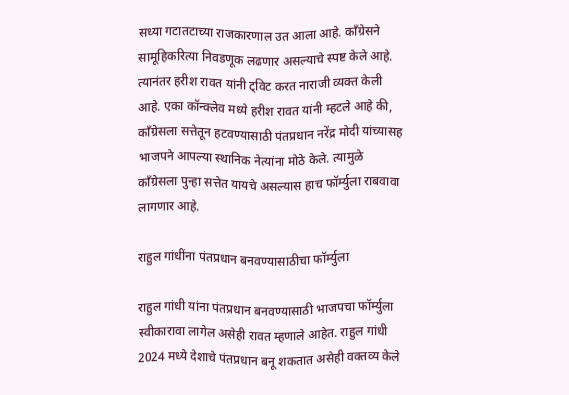सध्या गटातटाच्या राजकारणाल उत आला आहे. काँग्रेसने सामूहिकरित्या निवडणूक लढणार असल्याचे स्पष्ट केले आहे. त्यानंतर हरीश रावत यांनी ट्विट करत नाराजी व्यक्त केली आहे. एका कॉन्क्लेव मध्ये हरीश रावत यांनी म्हटले आहे की, काँग्रेसला सत्तेतून हटवण्यासाठी पंतप्रधान नरेंद्र मोदी यांच्यासह भाजपने आपल्या स्थानिक नेत्यांना मोठे केले. त्यामुळे काँग्रेसला पुन्हा सत्तेत यायचे असल्यास हाच फॉर्म्युला राबवावा लागणार आहे.

राहुल गांधींना पंतप्रधान बनवण्यासाठीचा फॉर्म्युला

राहुल गांधी यांना पंतप्रधान बनवण्यासाठी भाजपचा फॉर्म्युला स्वीकारावा लागेल असेही रावत म्हणाले आहेत. राहुल गांधी 2024 मध्ये देशाचे पंतप्रधान बनू शकतात असेही वक्तव्य केले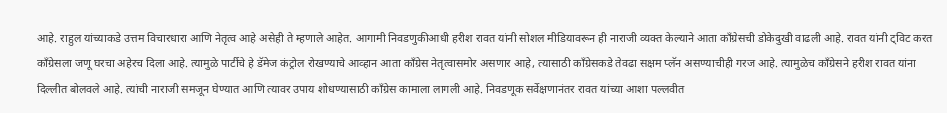आहे. राहुल यांच्याकडे उत्तम विचारधारा आणि नेतृत्व आहे असेही ते म्हणाले आहेत. आगामी निवडणुकीआधी हरीश रावत यांनी सोशल मीडियावरून ही नाराजी व्यक्त केल्याने आता काँग्रेसची डोकेदुखी वाढली आहे. रावत यांनी ट्विट करत काँग्रेसला जणू घरचा अहेरच दिला आहे. त्यामुळे पार्टीचे हे डॅमेज कंट्रोल रोखण्याचे आव्हान आता काँग्रेस नेतृत्वासमोर असणार आहे, त्यासाठी काँग्रेसकडे तेवढा सक्षम प्लॅन असण्याचीही गरज आहे. त्यामुळेच काँग्रेसने हरीश रावत यांना दिल्लीत बोलवले आहे. त्यांची नाराजी समजून घेण्यात आणि त्यावर उपाय शोधण्यासाठी काँग्रेस कामाला लागली आहे. निवडणूक सर्वेक्षणानंतर रावत यांच्या आशा पल्लवीत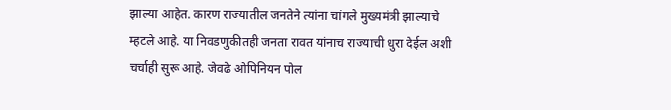झाल्या आहेत. कारण राज्यातील जनतेने त्यांना चांगले मुख्यमंत्री झाल्याचे म्हटले आहे. या निवडणुकीतही जनता रावत यांनाच राज्याची धुरा देईल अशी चर्चाही सुरू आहे. जेवढे ओपिनियन पोल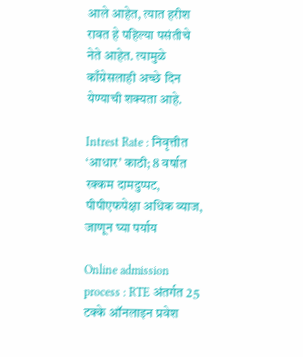आले आहेत, त्यात हरीश रावत हे पहिल्या पसंतीचे नेते आहेत. त्यामुळे काँग्रेसलाही अच्छे दिन येण्याची शक्यता आहे.

Intrest Rate : निवृत्तीत ‘आधार’ काठी; 8 वर्षात रक्कम दामदुप्पट, पीपीएफपेक्षा अधिक व्याज, जाणून घ्या पर्याय

Online admission process : RTE अंतर्गत 25 टक्के ऑनलाइन प्रवेश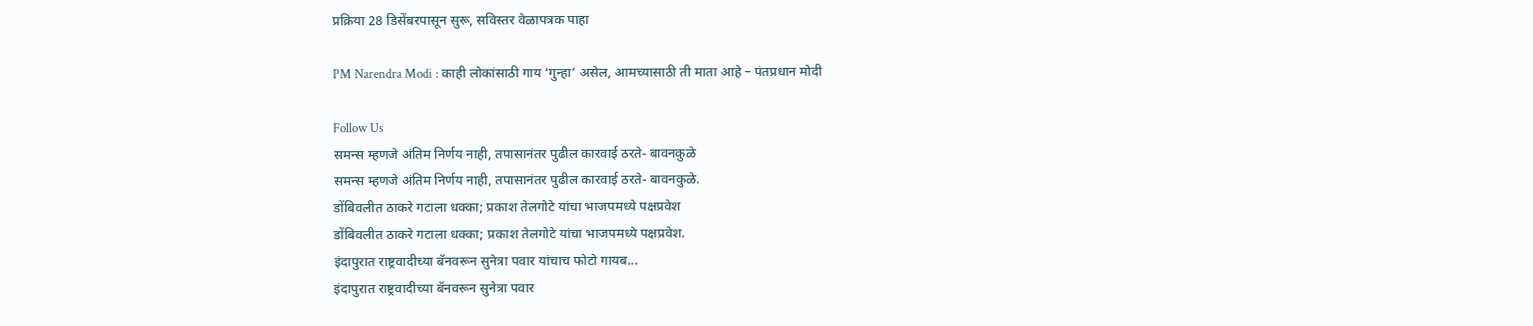प्रक्रिया 28 डिसेंबरपासून सुरू, सविस्तर वेळापत्रक पाहा

PM Narendra Modi : काही लोकांसाठी गाय ‘गुन्हा’ असेल, आमच्यासाठी ती माता आहे – पंतप्रधान मोदी

Follow Us
समन्स म्हणजे अंतिम निर्णय नाही, तपासानंतर पुढील कारवाई ठरते- बावनकुळे
समन्स म्हणजे अंतिम निर्णय नाही, तपासानंतर पुढील कारवाई ठरते- बावनकुळे.
डोंबिवलीत ठाकरे गटाला धक्का; प्रकाश तेलगोटे यांचा भाजपमध्ये पक्षप्रवेश
डोंबिवलीत ठाकरे गटाला धक्का; प्रकाश तेलगोटे यांचा भाजपमध्ये पक्षप्रवेश.
इंदापुरात राष्ट्रवादीच्या बॅनवरून सुनेत्रा पवार यांचाच फोटो गायब...
इंदापुरात राष्ट्रवादीच्या बॅनवरून सुनेत्रा पवार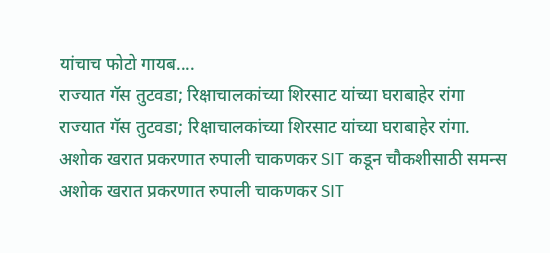यांचाच फोटो गायब....
राज्यात गॅस तुटवडा; रिक्षाचालकांच्या शिरसाट यांच्या घराबाहेर रांगा
राज्यात गॅस तुटवडा; रिक्षाचालकांच्या शिरसाट यांच्या घराबाहेर रांगा.
अशोक खरात प्रकरणात रुपाली चाकणकर SIT कडून चौकशीसाठी समन्स
अशोक खरात प्रकरणात रुपाली चाकणकर SIT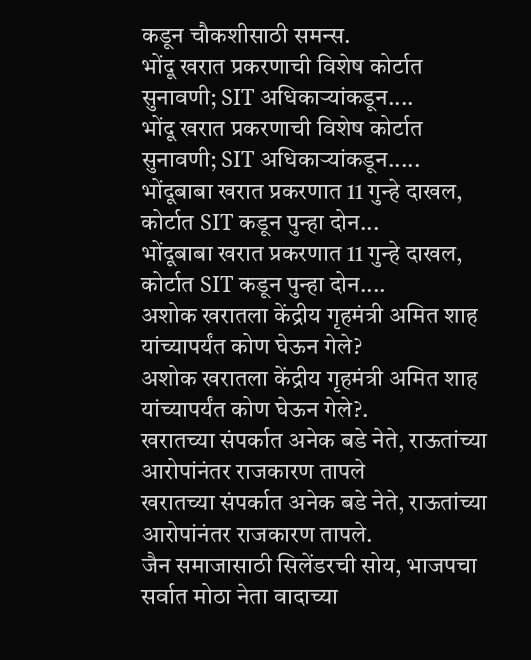कडून चौकशीसाठी समन्स.
भोंदू खरात प्रकरणाची विशेष कोर्टात सुनावणी; SIT अधिकाऱ्यांकडून....
भोंदू खरात प्रकरणाची विशेष कोर्टात सुनावणी; SIT अधिकाऱ्यांकडून.....
भोंदूबाबा खरात प्रकरणात 11 गुन्हे दाखल, कोर्टात SIT कडून पुन्हा दोन...
भोंदूबाबा खरात प्रकरणात 11 गुन्हे दाखल, कोर्टात SIT कडून पुन्हा दोन....
अशोक खरातला केंद्रीय गृहमंत्री अमित शाह यांच्यापर्यंत कोण घेऊन गेले?
अशोक खरातला केंद्रीय गृहमंत्री अमित शाह यांच्यापर्यंत कोण घेऊन गेले?.
खरातच्या संपर्कात अनेक बडे नेते, राऊतांच्या आरोपांनंतर राजकारण तापले
खरातच्या संपर्कात अनेक बडे नेते, राऊतांच्या आरोपांनंतर राजकारण तापले.
जैन समाजासाठी सिलेंडरची सोय, भाजपचा सर्वात मोठा नेता वादाच्या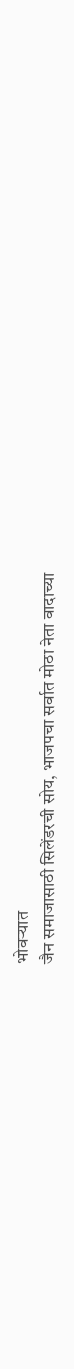भोवऱ्यात
जैन समाजासाठी सिलेंडरची सोय, भाजपचा सर्वात मोठा नेता वादाच्या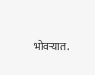भोवऱ्यात.